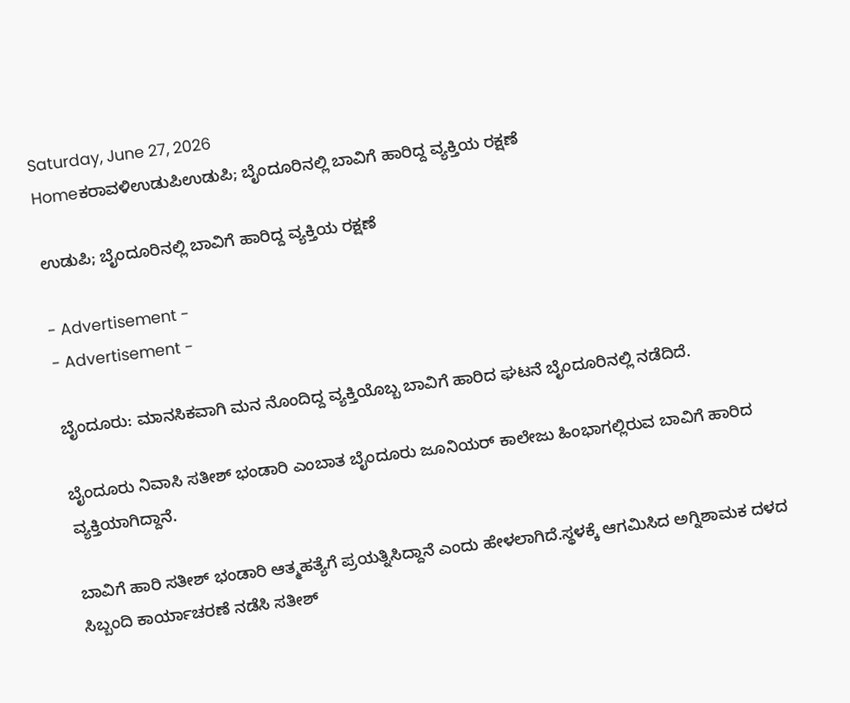Saturday, June 27, 2026
Homeಕರಾವಳಿಉಡುಪಿಉಡುಪಿ; ಬೈಂದೂರಿನಲ್ಲಿ ಬಾವಿಗೆ ಹಾರಿದ್ದ ವ್ಯಕ್ತಿಯ ರಕ್ಷಣೆ

ಉಡುಪಿ; ಬೈಂದೂರಿನಲ್ಲಿ ಬಾವಿಗೆ ಹಾರಿದ್ದ ವ್ಯಕ್ತಿಯ ರಕ್ಷಣೆ

- Advertisement -
- Advertisement -

ಬೈಂದೂರು: ಮಾನಸಿಕವಾಗಿ ಮನ ನೊಂದಿದ್ದ ವ್ಯಕ್ತಿಯೊಬ್ಬ ಬಾವಿಗೆ ಹಾರಿದ ಘಟನೆ ಬೈಂದೂರಿನಲ್ಲಿ ನಡೆದಿದೆ.

ಬೈಂದೂರು ನಿವಾಸಿ ಸತೀಶ್ ಭಂಡಾರಿ ಎಂಬಾತ ಬೈಂದೂರು ಜೂನಿಯರ್ ಕಾಲೇಜು ಹಿಂಭಾಗಲ್ಲಿರುವ ಬಾವಿಗೆ ಹಾರಿದ ವ್ಯಕ್ತಿಯಾಗಿದ್ದಾನೆ.

ಬಾವಿಗೆ ಹಾರಿ ಸತೀಶ್ ಭಂಡಾರಿ ಆತ್ಮಹತ್ಯೆಗೆ ಪ್ರಯತ್ನಿಸಿದ್ದಾನೆ ಎಂದು ಹೇಳಲಾಗಿದೆ.ಸ್ಥಳಕ್ಕೆ ಆಗಮಿಸಿದ ಅಗ್ನಿಶಾಮಕ ದಳದ ಸಿಬ್ಬಂದಿ ಕಾರ್ಯಾಚರಣೆ ನಡೆಸಿ ಸತೀಶ್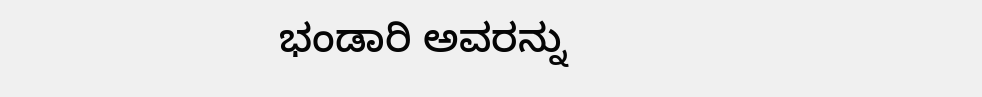ಭಂಡಾರಿ ಅವರನ್ನು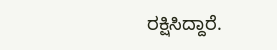ರಕ್ಷಿಸಿದ್ದಾರೆ.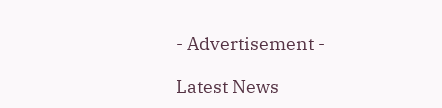- Advertisement -

Latest News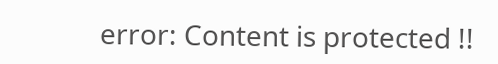error: Content is protected !!